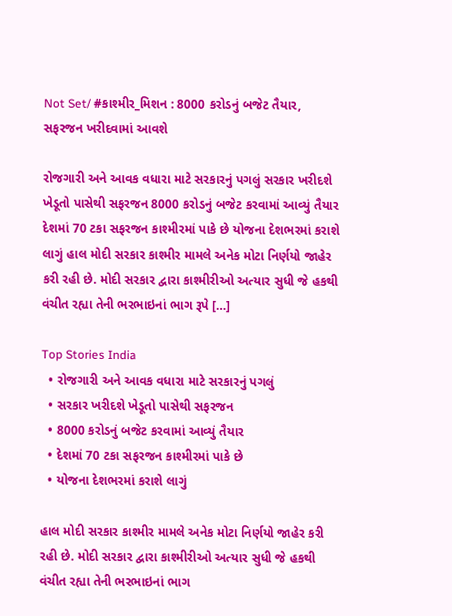Not Set/ #કાશ્મીર_મિશન : 8000 કરોડનું બજેટ તૈયાર, સફરજન ખરીદવામાં આવશે

રોજગારી અને આવક વધારા માટે સરકારનું પગલું સરકાર ખરીદશે ખેડૂતો પાસેથી સફરજન 8000 કરોડનું બજેટ કરવામાં આવ્યું તૈયાર દેશમાં 70 ટકા સફરજન કાશ્મીરમાં પાકે છે યોજના દેશભરમાં કરાશે લાગું હાલ મોદી સરકાર કાશ્મીર મામલે અનેક મોટા નિર્ણયો જાહેર કરી રહી છે. મોદી સરકાર દ્વારા કાશ્મીરીઓ અત્યાર સુધી જે હકથી વંચીત રહ્યા તેની ભરભાઇનાં ભાગ રૂપે […]

Top Stories India
  • રોજગારી અને આવક વધારા માટે સરકારનું પગલું
  • સરકાર ખરીદશે ખેડૂતો પાસેથી સફરજન
  • 8000 કરોડનું બજેટ કરવામાં આવ્યું તૈયાર
  • દેશમાં 70 ટકા સફરજન કાશ્મીરમાં પાકે છે
  • યોજના દેશભરમાં કરાશે લાગું

હાલ મોદી સરકાર કાશ્મીર મામલે અનેક મોટા નિર્ણયો જાહેર કરી રહી છે. મોદી સરકાર દ્વારા કાશ્મીરીઓ અત્યાર સુધી જે હકથી વંચીત રહ્યા તેની ભરભાઇનાં ભાગ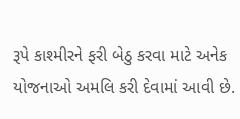રૂપે કાશ્મીરને ફરી બેઠુ કરવા માટે અનેક યોજનાઓ અમલિ કરી દેવામાં આવી છે.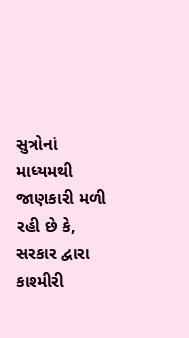સુત્રોનાં માધ્યમથી જાણકારી મળી રહી છે કે, સરકાર દ્વારા કાશ્મીરી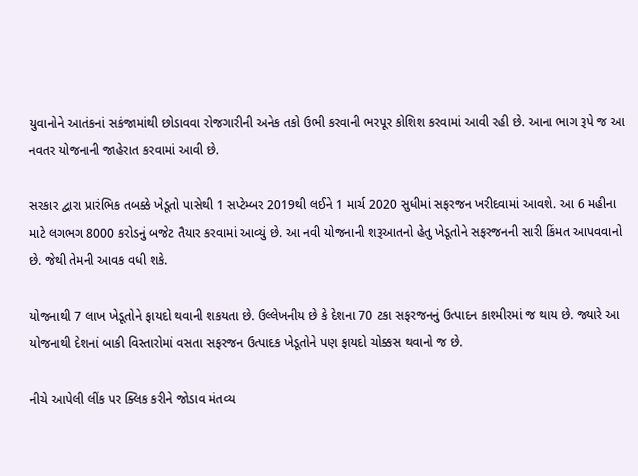યુવાનોને આતંકનાં સકંજામાંથી છોડાવવા રોજગારીની અનેક તકો ઉભી કરવાની ભરપૂર કોશિશ કરવામાં આવી રહી છે. આના ભાગ રૂપે જ આ નવતર યોજનાની જાહેરાત કરવામાં આવી છે.

સરકાર દ્વારા પ્રારંભિક તબક્કે ખેડૂતો પાસેથી 1 સપ્ટેમ્બર 2019થી લઈને 1 માર્ચ 2020 સુધીમાં સફરજન ખરીદવામાં આવશે. આ 6 મહીના માટે લગભગ 8000 કરોડનું બજેટ તૈયાર કરવામાં આવ્યું છે. આ નવી યોજનાની શરૂઆતનો હેતુ ખેડૂતોને સફરજનની સારી કિંમત આપવવાનો છે. જેથી તેમની આવક વધી શકે.

યોજનાથી 7 લાખ ખેડૂતોને ફાયદો થવાની શકયતા છે. ઉલ્લેખનીય છે કે દેશના 70 ટકા સફરજનનું ઉત્પાદન કાશ્મીરમાં જ થાય છે. જ્યારે આ યોજનાથી દેશનાં બાકી વિસ્તારોમાં વસતા સફરજન ઉત્પાદક ખેડૂતોને પણ ફાયદો ચોક્કસ થવાનો જ છે.

નીચે આપેલી લીંક પર ક્લિક કરીને જોડાવ મંતવ્ય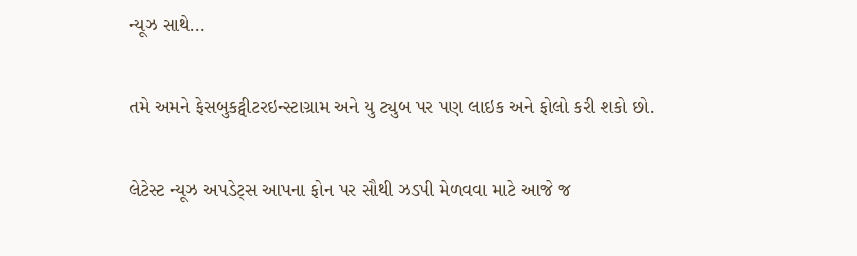ન્યૂઝ સાથે…

તમે અમને ફેસબુકટ્વીટરઇન્સ્ટાગ્રામ અને યુ ટ્યુબ પર પણ લાઇક અને ફોલો કરી શકો છો.

લેટેસ્ટ ન્યૂઝ અપડેટ્સ આપના ફોન પર સૌથી ઝડપી મેળવવા માટે આજે જ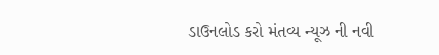ડાઉનલોડ કરો મંતવ્ય ન્યૂઝ ની નવી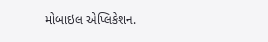મોબાઇલ એપ્લિકેશન.